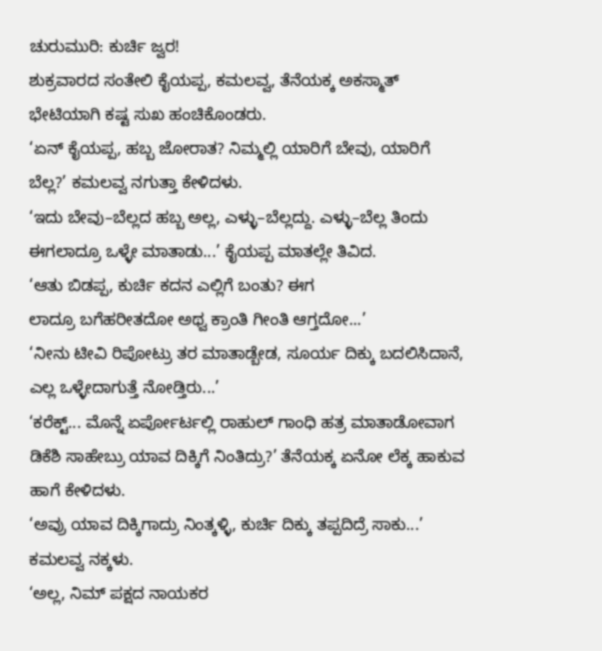ಚುರುಮುರಿ: ಕುರ್ಚಿ ಜ್ವರ!
ಶುಕ್ರವಾರದ ಸಂತೇಲಿ ಕೈಯಪ್ಪ, ಕಮಲವ್ವ, ತೆನೆಯಕ್ಕ ಅಕಸ್ಮಾತ್ ಭೇಟಿಯಾಗಿ ಕಷ್ಟ ಸುಖ ಹಂಚಿಕೊಂಡರು.
‘ಏನ್ ಕೈಯಪ್ಪ, ಹಬ್ಬ ಜೋರಾತ? ನಿಮ್ಮಲ್ಲಿ ಯಾರಿಗೆ ಬೇವು, ಯಾರಿಗೆ ಬೆಲ್ಲ?’ ಕಮಲವ್ವ ನಗುತ್ತಾ ಕೇಳಿದಳು.
‘ಇದು ಬೇವು–ಬೆಲ್ಲದ ಹಬ್ಬ ಅಲ್ಲ, ಎಳ್ಳು–ಬೆಲ್ಲದ್ದು. ಎಳ್ಳು–ಬೆಲ್ಲ ತಿಂದು ಈಗಲಾದ್ರೂ ಒಳ್ಳೇ ಮಾತಾಡು...’ ಕೈಯಪ್ಪ ಮಾತಲ್ಲೇ ತಿವಿದ.
‘ಆತು ಬಿಡಪ್ಪ, ಕುರ್ಚಿ ಕದನ ಎಲ್ಲಿಗೆ ಬಂತು? ಈಗ
ಲಾದ್ರೂ ಬಗೆಹರೀತದೋ ಅಥ್ವ ಕ್ರಾಂತಿ ಗೀಂತಿ ಆಗ್ತದೋ...’
‘ನೀನು ಟೀವಿ ರಿಪೋಟ್ರು ತರ ಮಾತಾಡ್ಬೇಡ, ಸೂರ್ಯ ದಿಕ್ಕು ಬದಲಿಸಿದಾನೆ, ಎಲ್ಲ ಒಳ್ಳೇದಾಗುತ್ತೆ ನೋಡ್ತಿರು...’
‘ಕರೆಕ್ಟ್... ಮೊನ್ನೆ ಏರ್ಪೋರ್ಟಲ್ಲಿ ರಾಹುಲ್ ಗಾಂಧಿ ಹತ್ರ ಮಾತಾಡೋವಾಗ ಡಿಕೆಶಿ ಸಾಹೇಬ್ರು ಯಾವ ದಿಕ್ಕಿಗೆ ನಿಂತಿದ್ರು?’ ತೆನೆಯಕ್ಕ ಏನೋ ಲೆಕ್ಕ ಹಾಕುವ ಹಾಗೆ ಕೇಳಿದಳು.
‘ಅವ್ರು ಯಾವ ದಿಕ್ಕಿಗಾದ್ರು ನಿಂತ್ಕಳ್ಳಿ, ಕುರ್ಚಿ ದಿಕ್ಕು ತಪ್ಪದಿದ್ರೆ ಸಾಕು...’ ಕಮಲವ್ವ ನಕ್ಕಳು.
‘ಅಲ್ಲ, ನಿಮ್ ಪಕ್ಷದ ನಾಯಕರ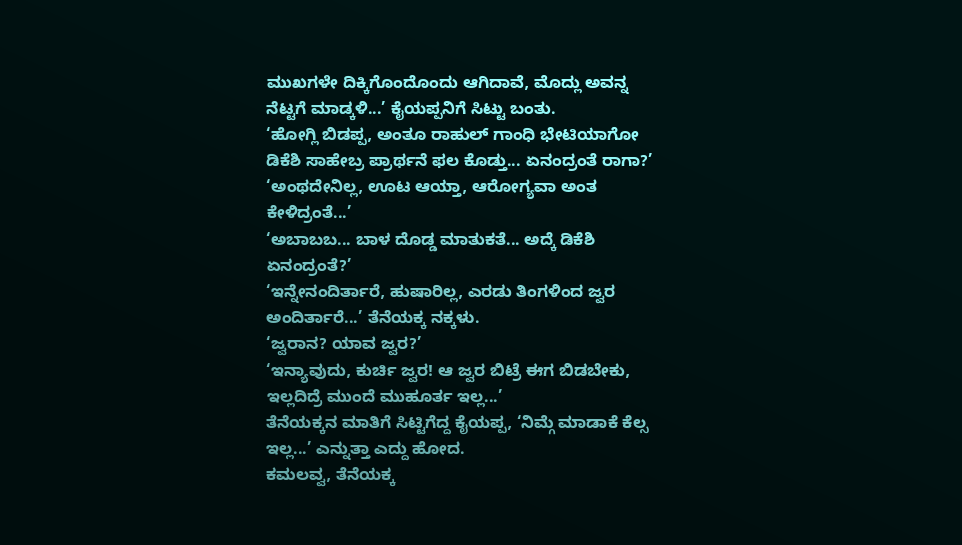ಮುಖಗಳೇ ದಿಕ್ಕಿಗೊಂದೊಂದು ಆಗಿದಾವೆ, ಮೊದ್ಲು ಅವನ್ನ ನೆಟ್ಟಗೆ ಮಾಡ್ಕಳಿ...’ ಕೈಯಪ್ಪನಿಗೆ ಸಿಟ್ಟು ಬಂತು.
‘ಹೋಗ್ಲಿ ಬಿಡಪ್ಪ, ಅಂತೂ ರಾಹುಲ್ ಗಾಂಧಿ ಭೇಟಿಯಾಗೋ ಡಿಕೆಶಿ ಸಾಹೇಬ್ರ ಪ್ರಾರ್ಥನೆ ಫಲ ಕೊಡ್ತು... ಏನಂದ್ರಂತೆ ರಾಗಾ?’
‘ಅಂಥದೇನಿಲ್ಲ, ಊಟ ಆಯ್ತಾ, ಆರೋಗ್ಯವಾ ಅಂತ ಕೇಳಿದ್ರಂತೆ...’
‘ಅಬಾಬಬ... ಬಾಳ ದೊಡ್ಡ ಮಾತುಕತೆ... ಅದ್ಕೆ ಡಿಕೆಶಿ ಏನಂದ್ರಂತೆ?’
‘ಇನ್ನೇನಂದಿರ್ತಾರೆ, ಹುಷಾರಿಲ್ಲ, ಎರಡು ತಿಂಗಳಿಂದ ಜ್ವರ ಅಂದಿರ್ತಾರೆ...’ ತೆನೆಯಕ್ಕ ನಕ್ಕಳು.
‘ಜ್ವರಾನ? ಯಾವ ಜ್ವರ?’
‘ಇನ್ಯಾವುದು, ಕುರ್ಚಿ ಜ್ವರ! ಆ ಜ್ವರ ಬಿಟ್ರೆ ಈಗ ಬಿಡಬೇಕು, ಇಲ್ಲದಿದ್ರೆ ಮುಂದೆ ಮುಹೂರ್ತ ಇಲ್ಲ...’
ತೆನೆಯಕ್ಕನ ಮಾತಿಗೆ ಸಿಟ್ಟಿಗೆದ್ದ ಕೈಯಪ್ಪ, ‘ನಿಮ್ಗೆ ಮಾಡಾಕೆ ಕೆಲ್ಸ ಇಲ್ಲ...’ ಎನ್ನುತ್ತಾ ಎದ್ದು ಹೋದ.
ಕಮಲವ್ವ, ತೆನೆಯಕ್ಕ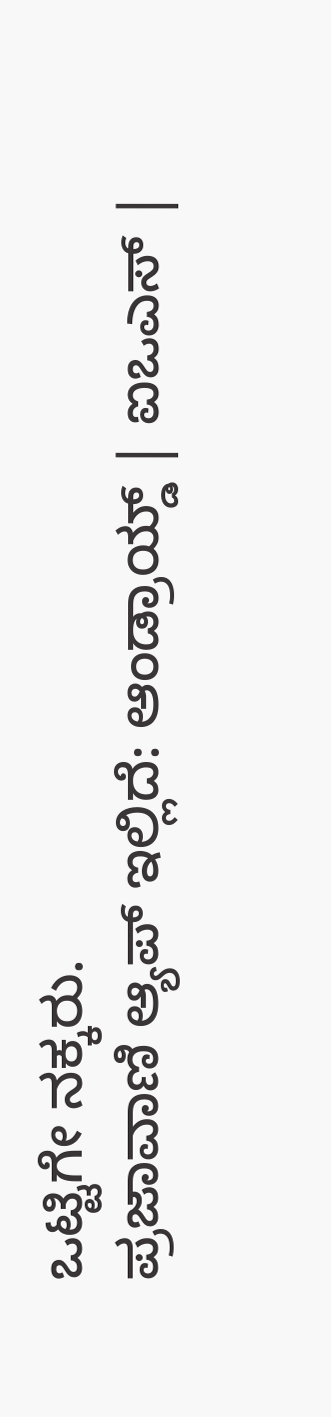ಒಟ್ಟಿಗೇ ನಕ್ಕರು.
ಪ್ರಜಾವಾಣಿ ಆ್ಯಪ್ ಇಲ್ಲಿದೆ: ಆಂಡ್ರಾಯ್ಡ್ | ಐಒಎಸ್ |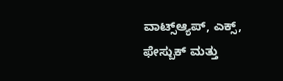ವಾಟ್ಸ್ಆ್ಯಪ್, ಎಕ್ಸ್, ಫೇಸ್ಬುಕ್ ಮತ್ತು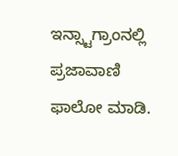ಇನ್ಸ್ಟಾಗ್ರಾಂನಲ್ಲಿ ಪ್ರಜಾವಾಣಿ ಫಾಲೋ ಮಾಡಿ.